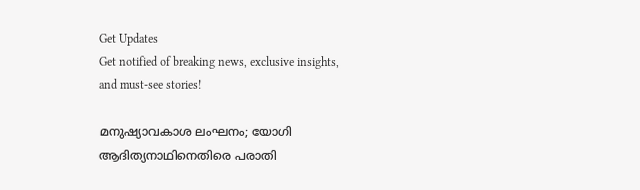Get Updates
Get notified of breaking news, exclusive insights, and must-see stories!

മനുഷ്യാവകാശ ലംഘനം; യോഗി ആദിത്യനാഥിനെതിരെ പരാതി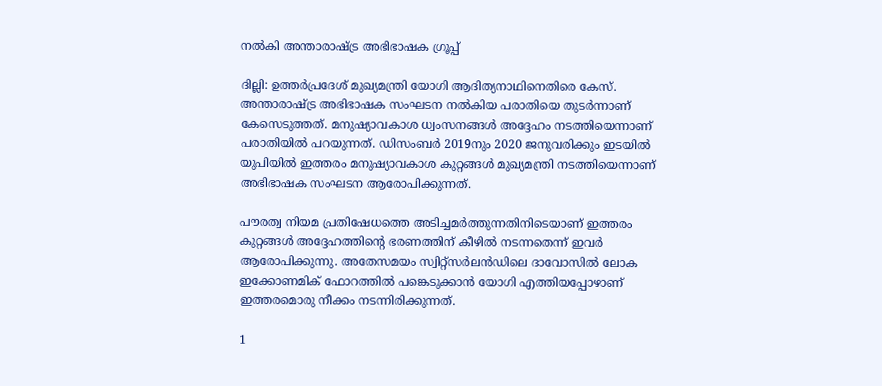നല്‍കി അന്താരാഷ്ട്ര അഭിഭാഷക ഗ്രൂപ്പ്

ദില്ലി: ഉത്തര്‍പ്രദേശ് മുഖ്യമന്ത്രി യോഗി ആദിത്യനാഥിനെതിരെ കേസ്. അന്താരാഷ്ട്ര അഭിഭാഷക സംഘടന നല്‍കിയ പരാതിയെ തുടര്‍ന്നാണ് കേസെടുത്തത്. മനുഷ്യാവകാശ ധ്വംസനങ്ങള്‍ അദ്ദേഹം നടത്തിയെന്നാണ് പരാതിയില്‍ പറയുന്നത്. ഡിസംബര്‍ 2019നും 2020 ജനുവരിക്കും ഇടയില്‍ യുപിയില്‍ ഇത്തരം മനുഷ്യാവകാശ കുറ്റങ്ങള്‍ മുഖ്യമന്ത്രി നടത്തിയെന്നാണ് അഭിഭാഷക സംഘടന ആരോപിക്കുന്നത്.

പൗരത്വ നിയമ പ്രതിഷേധത്തെ അടിച്ചമര്‍ത്തുന്നതിനിടെയാണ് ഇത്തരം കുറ്റങ്ങള്‍ അദ്ദേഹത്തിന്റെ ഭരണത്തിന് കീഴില്‍ നടന്നതെന്ന് ഇവര്‍ ആരോപിക്കുന്നു. അതേസമയം സ്വിറ്റ്‌സര്‍ലന്‍ഡിലെ ദാവോസില്‍ ലോക ഇക്കോണമിക് ഫോറത്തില്‍ പങ്കെടുക്കാന്‍ യോഗി എത്തിയപ്പോഴാണ് ഇത്തരമൊരു നീക്കം നടന്നിരിക്കുന്നത്.

1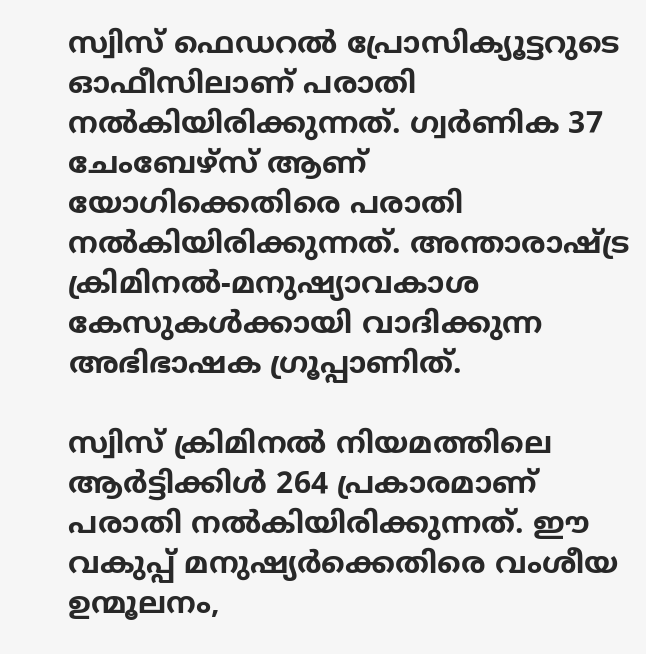സ്വിസ് ഫെഡറല്‍ പ്രോസിക്യൂട്ടറുടെ ഓഫീസിലാണ് പരാതി നല്‍കിയിരിക്കുന്നത്. ഗ്വര്‍ണിക 37 ചേംബേഴ്‌സ് ആണ് യോഗിക്കെതിരെ പരാതി നല്‍കിയിരിക്കുന്നത്. അന്താരാഷ്ട്ര ക്രിമിനല്‍-മനുഷ്യാവകാശ കേസുകള്‍ക്കായി വാദിക്കുന്ന അഭിഭാഷക ഗ്രൂപ്പാണിത്.

സ്വിസ് ക്രിമിനല്‍ നിയമത്തിലെ ആര്‍ട്ടിക്കിള്‍ 264 പ്രകാരമാണ് പരാതി നല്‍കിയിരിക്കുന്നത്. ഈ വകുപ്പ് മനുഷ്യര്‍ക്കെതിരെ വംശീയ ഉന്മൂലനം,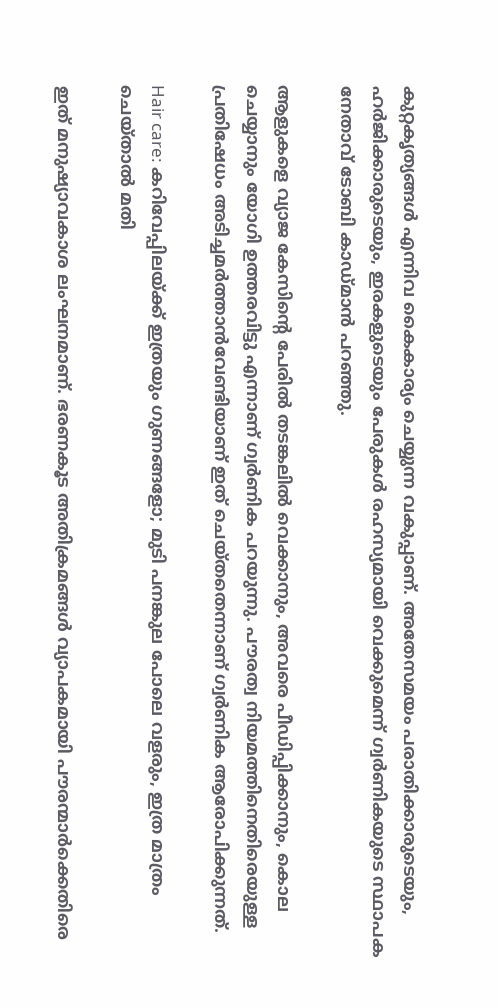കുറ്റകൃത്യങ്ങള്‍ എന്നിവ കൈകാര്യം ചെയ്യുന്ന വകുപ്പാണ്. അതേസമയം പരാതിക്കാരുടെയും, ഹര്‍ജിക്കാരുടെയും, ഇരകളുടെയും പേരുകള്‍ രഹസ്യമായി വെക്കുമെന്ന് ഗ്വര്‍ണികയുടെ സ്ഥാപക നേതാവ് ടോബി കാഡ്മാന്‍ പറഞ്ഞു.

ആളുകളെ വ്യാജ കേസിന്റെ പേരില്‍ തടങ്കലില്‍ വെക്കാനും, അവരെ പീഡിപ്പിക്കാനും, കൊല ചെയ്യാനും യോഗി ഉത്തരവിട്ടു എന്നാണ് ഗ്വര്‍ണിക പറയുന്നു. പൗരത്വ നിയമത്തിനെതിരെയുള്ള പ്രതിഷേധം അടിച്ചമര്‍ത്താന്‍വേണ്ടിയാണ് ഇത് ചെയ്തതെന്നാണ് ഗ്വര്‍ണിക ആരോപിക്കുന്നത്.

Hair care: കറിവേപ്പിലയ്ക്ക് ഇത്രയും ഗുണങ്ങളോ; മുടി പനങ്കുല പോലെ വളരും, ഇത്ര മാത്രം ചെയ്താല്‍ മതി

ഇത് മനുഷ്യാവകാശ ലംഘനമാണ്. ഭരണകൂട അതിക്രമങ്ങള്‍ വ്യാപകമായി പൗരന്മാര്‍ക്കെതിരെ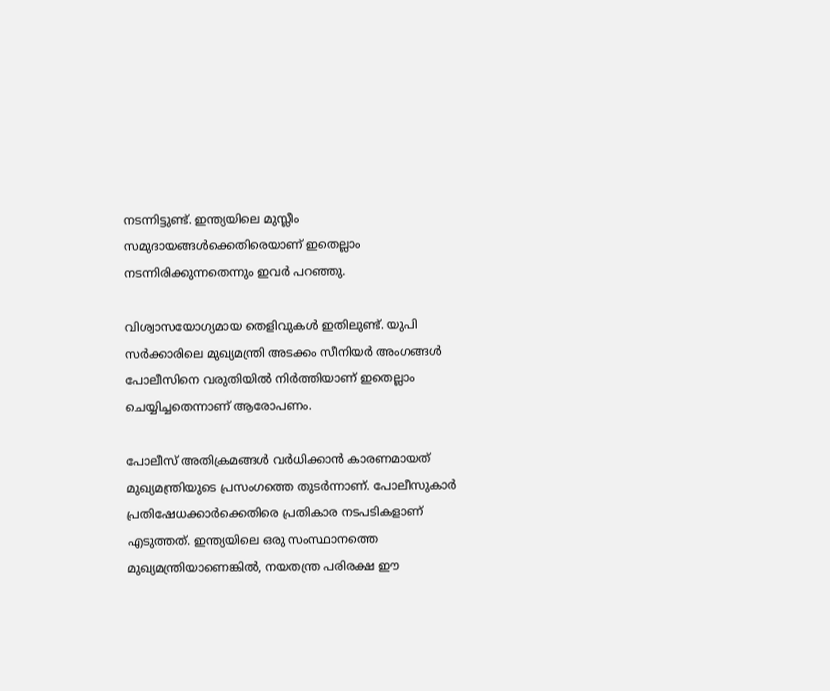നടന്നിട്ടുണ്ട്. ഇന്ത്യയിലെ മുസ്ലീം സമുദായങ്ങള്‍ക്കെതിരെയാണ് ഇതെല്ലാം നടന്നിരിക്കുന്നതെന്നും ഇവര്‍ പറഞ്ഞു.

വിശ്വാസയോഗ്യമായ തെളിവുകള്‍ ഇതിലുണ്ട്. യുപി സര്‍ക്കാരിലെ മുഖ്യമന്ത്രി അടക്കം സീനിയര്‍ അംഗങ്ങള്‍ പോലീസിനെ വരുതിയില്‍ നിര്‍ത്തിയാണ് ഇതെല്ലാം ചെയ്യിച്ചതെന്നാണ് ആരോപണം.

പോലീസ് അതിക്രമങ്ങള്‍ വര്‍ധിക്കാന്‍ കാരണമായത് മുഖ്യമന്ത്രിയുടെ പ്രസംഗത്തെ തുടര്‍ന്നാണ്. പോലീസുകാര്‍ പ്രതിഷേധക്കാര്‍ക്കെതിരെ പ്രതികാര നടപടികളാണ് എടുത്തത്. ഇന്ത്യയിലെ ഒരു സംസ്ഥാനത്തെ മുഖ്യമന്ത്രിയാണെങ്കില്‍, നയതന്ത്ര പരിരക്ഷ ഈ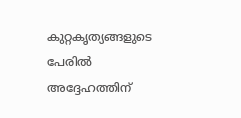കുറ്റകൃത്യങ്ങളുടെ പേരില്‍ അദ്ദേഹത്തിന്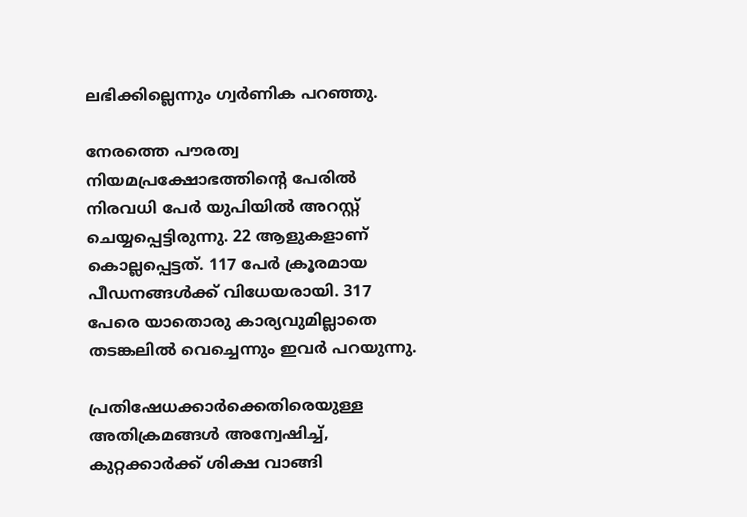ലഭിക്കില്ലെന്നും ഗ്വര്‍ണിക പറഞ്ഞു.

നേരത്തെ പൗരത്വ നിയമപ്രക്ഷോഭത്തിന്റെ പേരില്‍ നിരവധി പേര്‍ യുപിയില്‍ അറസ്റ്റ് ചെയ്യപ്പെട്ടിരുന്നു. 22 ആളുകളാണ് കൊല്ലപ്പെട്ടത്. 117 പേര്‍ ക്രൂരമായ പീഡനങ്ങള്‍ക്ക് വിധേയരായി. 317 പേരെ യാതൊരു കാര്യവുമില്ലാതെ തടങ്കലില്‍ വെച്ചെന്നും ഇവര്‍ പറയുന്നു.

പ്രതിഷേധക്കാര്‍ക്കെതിരെയുള്ള അതിക്രമങ്ങള്‍ അന്വേഷിച്ച്, കുറ്റക്കാര്‍ക്ക് ശിക്ഷ വാങ്ങി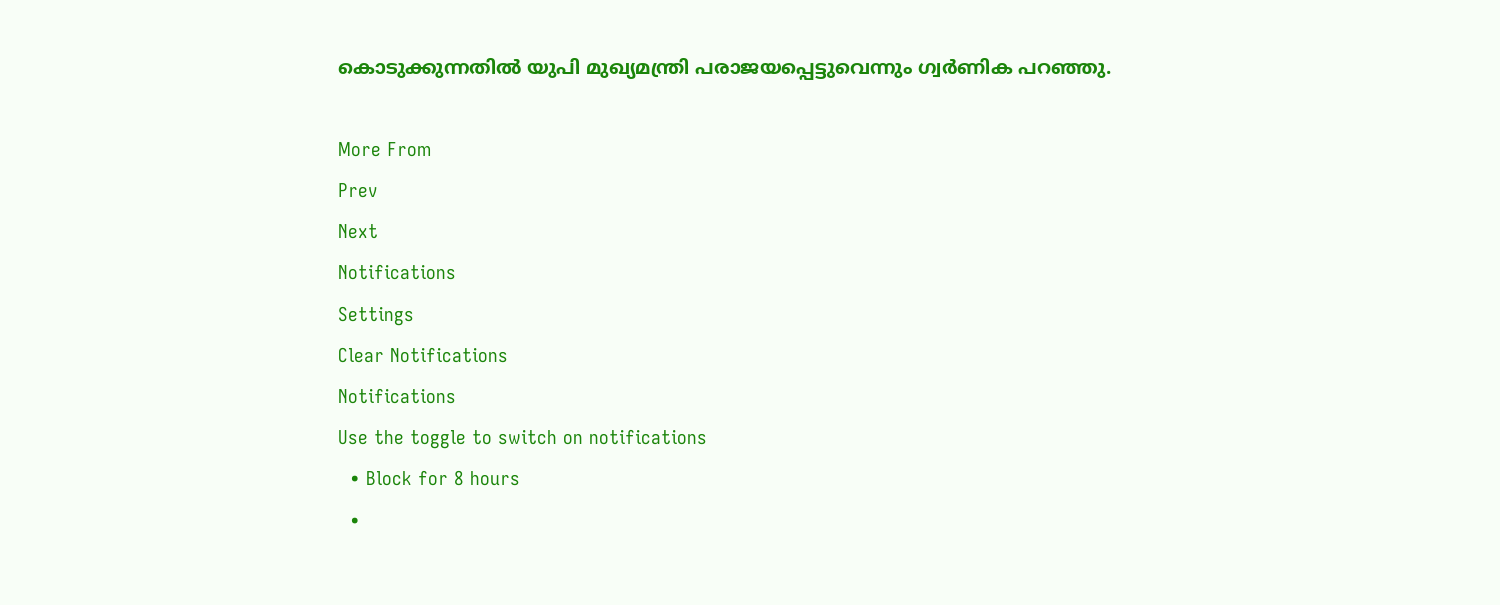കൊടുക്കുന്നതില്‍ യുപി മുഖ്യമന്ത്രി പരാജയപ്പെട്ടുവെന്നും ഗ്വര്‍ണിക പറഞ്ഞു.

More From
Prev
Next
Notifications
Settings
Clear Notifications
Notifications
Use the toggle to switch on notifications
  • Block for 8 hours
  •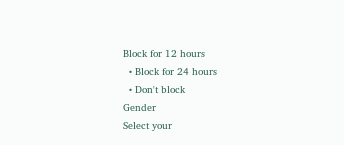Block for 12 hours
  • Block for 24 hours
  • Don't block
Gender
Select your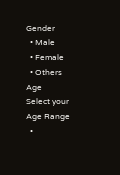Gender
  • Male
  • Female
  • Others
Age
Select your Age Range
  •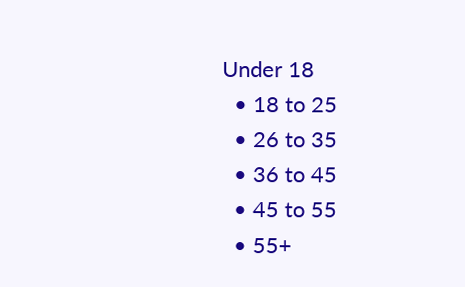Under 18
  • 18 to 25
  • 26 to 35
  • 36 to 45
  • 45 to 55
  • 55+